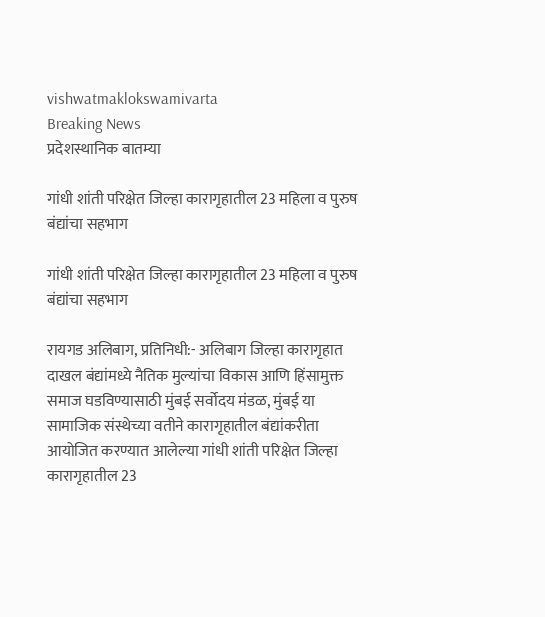vishwatmaklokswamivarta
Breaking News
प्रदेशस्थानिक बातम्या

गांधी शांती परिक्षेत जिल्हा कारागृहातील 23 महिला व पुरुष बंद्यांचा सहभाग

गांधी शांती परिक्षेत जिल्हा कारागृहातील 23 महिला व पुरुष बंद्यांचा सहभाग

रायगड अलिबाग, प्रतिनिधी:- अलिबाग जिल्हा कारागृहात दाखल बंद्यांमध्ये नैतिक मुल्यांचा विकास आणि हिंसामुक्त समाज घडविण्यासाठी मुंबई सर्वोदय मंडळ, मुंबई या सामाजिक संस्थेच्या वतीने कारागृहातील बंद्यांकरीता आयोजित करण्यात आलेल्या गांधी शांती परिक्षेत जिल्हा कारागृहातील 23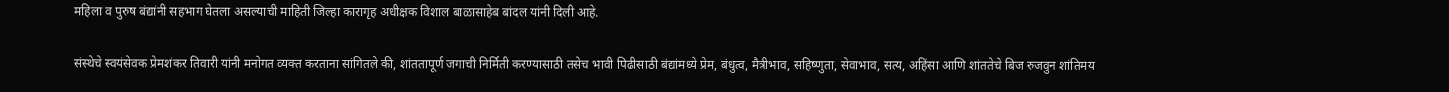महिला व पुरुष बंद्यांनी सहभाग घेतला असल्याची माहिती जिल्हा कारागृह अधीक्षक विशाल बाळासाहेब बांदल यांनी दिली आहे.

संस्थेचे स्वयंसेवक प्रेमशंकर तिवारी यांनी मनोगत व्यक्त करताना सांगितले की, शांततापूर्ण जगाची निर्मिती करण्यासाठी तसेच भावी पिढीसाठी बंद्यांमध्ये प्रेम, बंधुत्व, मैत्रीभाव, सहिष्णुता, सेवाभाव, सत्य, अहिंसा आणि शांततेचे बिज रुजवुन शांतिमय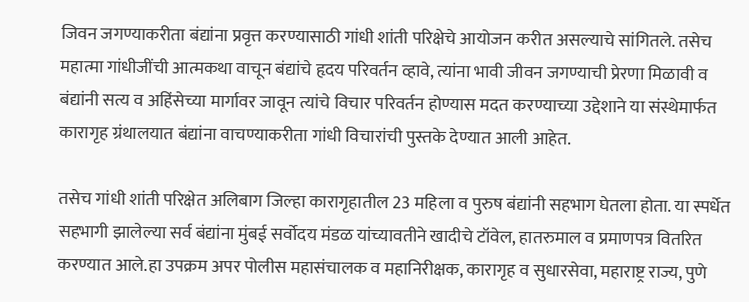जिवन जगण्याकरीता बंद्यांना प्रवृत्त करण्यासाठी गांधी शांती परिक्षेचे आयोजन करीत असल्याचे सांगितले. तसेच महात्मा गांधीजींची आत्मकथा वाचून बंद्यांचे हृदय परिवर्तन व्हावे, त्यांना भावी जीवन जगण्याची प्रेरणा मिळावी व बंद्यांनी सत्य व अहिंसेच्या मार्गावर जावून त्यांचे विचार परिवर्तन होण्यास मदत करण्याच्या उद्देशाने या संस्थेमार्फत कारागृह ग्रंथालयात बंद्यांना वाचण्याकरीता गांधी विचारांची पुस्तके देण्यात आली आहेत.

तसेच गांधी शांती परिक्षेत अलिबाग जिल्हा कारागृहातील 23 महिला व पुरुष बंद्यांनी सहभाग घेतला होता. या स्पर्धेत सहभागी झालेल्या सर्व बंद्यांना मुंबई सर्वोदय मंडळ यांच्यावतीने खादीचे टॉवेल, हातरुमाल व प्रमाणपत्र वितरित करण्यात आले.हा उपक्रम अपर पोलीस महासंचालक व महानिरीक्षक, कारागृह व सुधारसेवा, महाराष्ट्र राज्य, पुणे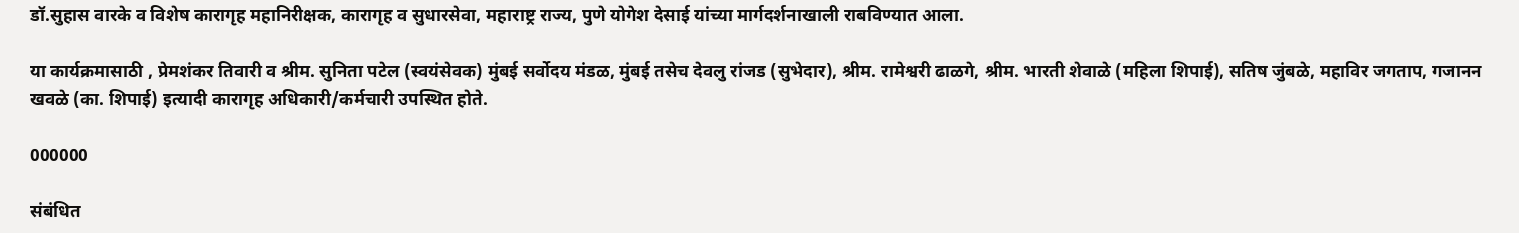डॉ.सुहास वारके व विशेष कारागृह महानिरीक्षक, कारागृह व सुधारसेवा, महाराष्ट्र राज्य, पुणे योगेश देसाई यांच्या मार्गदर्शनाखाली राबविण्यात आला.

या कार्यक्रमासाठी , प्रेमशंकर तिवारी व श्रीम. सुनिता पटेल (स्वयंसेवक) मुंबई सर्वोदय मंडळ, मुंबई तसेच देवलु रांजड (सुभेदार), श्रीम. रामेश्वरी ढाळगे, श्रीम. भारती शेवाळे (महिला शिपाई), सतिष जुंबळे, महाविर जगताप, गजानन खवळे (का. शिपाई) इत्यादी कारागृह अधिकारी/कर्मचारी उपस्थित होते.

000000

संबंधित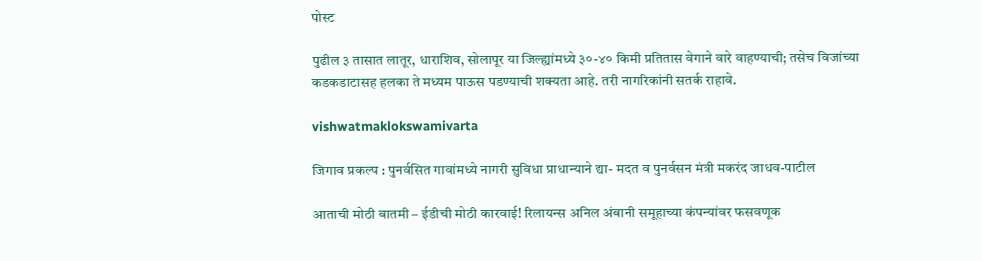पोस्ट

पुढील ३ तासात लातूर, धाराशिव, सोलापूर या जिल्ह्यांमध्ये ३०-४० किमी प्रतितास वेगाने वारे वाहण्याची; तसेच विजांच्या कडकडाटासह हलका ते मध्यम पाऊस पडण्याची शक्यता आहे. तरी नागरिकांनी सतर्क राहावे.

vishwatmaklokswamivarta

जिगाव प्रकल्प : पुनर्वसित गावांमध्ये नागरी सुविधा प्राधान्याने द्या- मदत व पुनर्वसन मंत्री मकरंद जाधव-पाटील

आताची मोठी बातमी – ईडीची मोठी कारवाई! रिलायन्स अनिल अंबानी समूहाच्या कंपन्यांवर फसवणूक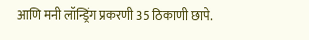आणि मनी लॉन्ड्रिंग प्रकरणी 35 ठिकाणी छापे.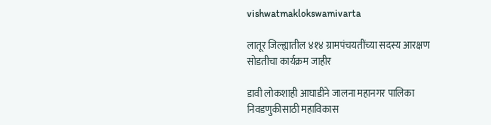vishwatmaklokswamivarta

लातूर जिल्ह्यातील ४१४ ग्रामपंचयतींच्या सदस्य आरक्षण सोडतीचा कार्यक्रम जाहीर

डावी लोकशाही आघाडीने जालना महानगर पालिका निवडणुकीसाठी महाविकास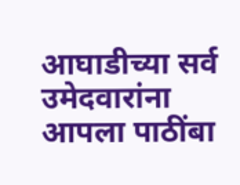आघाडीच्या सर्व उमेदवारांना आपला पाठींबा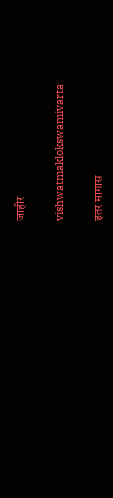जाहीर

vishwatmaklokswamivarta

इतर मागास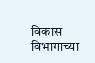विकास विभागाच्या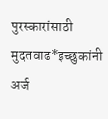पुरस्कारांसाठी मुदतवाढ*इच्छुकांनी अर्ज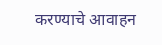करण्याचे आवाहन